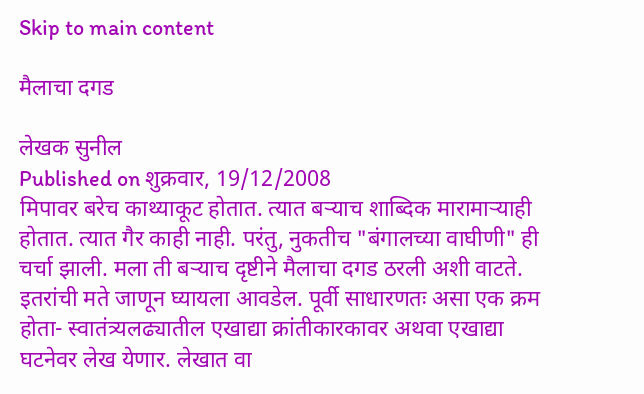Skip to main content

मैलाचा दगड

लेखक सुनील
Published on शुक्रवार, 19/12/2008
मिपावर बरेच काथ्याकूट होतात. त्यात बर्‍याच शाब्दिक मारामार्‍याही होतात. त्यात गैर काही नाही. परंतु, नुकतीच "बंगालच्या वाघीणी" ही चर्चा झाली. मला ती बर्‍याच दृष्टीने मैलाचा दगड ठरली अशी वाटते. इतरांची मते जाणून घ्यायला आवडेल. पूर्वी साधारणतः असा एक क्रम होता- स्वातंत्र्यलढ्यातील एखाद्या क्रांतीकारकावर अथवा एखाद्या घटनेवर लेख येणार. लेखात वा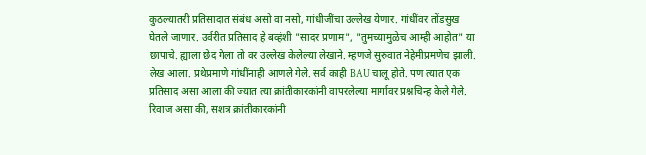कुठल्यातरी प्रतिसादात संबंध असो वा नसो, गांधीजींचा उल्लेख येणार. गांधींवर तोंडसुख घेतले जाणार. उर्वरीत प्रतिसाद हे बव्हंशी "सादर प्रणाम", "तुमच्यामुळेच आम्ही आहोत" या छापाचे. ह्याला छेद गेला तो वर उल्लेख केलेल्या लेखाने. म्हणजे सुरुवात नेहेमीप्रमणेच झाली. लेख आला. प्रथेप्रमाणे गांधींनाही आणले गेले. सर्व काही BAU चालू होते. पण त्यात एक प्रतिसाद असा आला की ज्यात त्या क्रांतीकारकांनी वापरलेल्या मार्गावर प्रश्नचिन्ह केले गेले. रिवाज असा की, सशत्र क्रांतीकारकांनी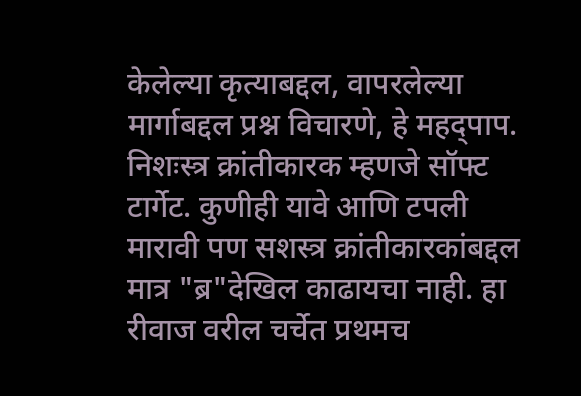केलेल्या कृत्याबद्दल, वापरलेल्या मार्गाबद्दल प्रश्न विचारणे, हे महद्पाप. निशःस्त्र क्रांतीकारक म्हणजे सॉफ्ट टार्गेट. कुणीही यावे आणि टपली मारावी पण सशस्त्र क्रांतीकारकांबद्दल मात्र "ब्र"देखिल काढायचा नाही. हा रीवाज वरील चर्चेत प्रथमच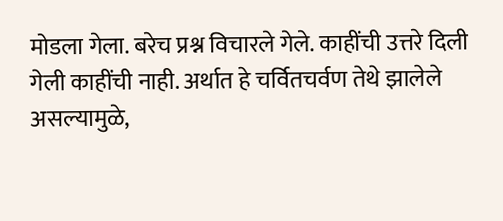मोडला गेला. बरेच प्रश्न विचारले गेले. काहींची उत्तरे दिली गेली काहींची नाही. अर्थात हे चर्वितचर्वण तेथे झालेले असल्यामुळे,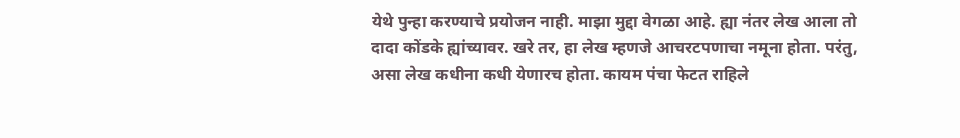येथे पुन्हा करण्याचे प्रयोजन नाही. माझा मुद्दा वेगळा आहे. ह्या नंतर लेख आला तो दादा कोंडके ह्यांच्यावर. खरे तर, हा लेख म्हणजे आचरटपणाचा नमूना होता. परंतु, असा लेख कधीना कधी येणारच होता. कायम पंचा फेटत राहिले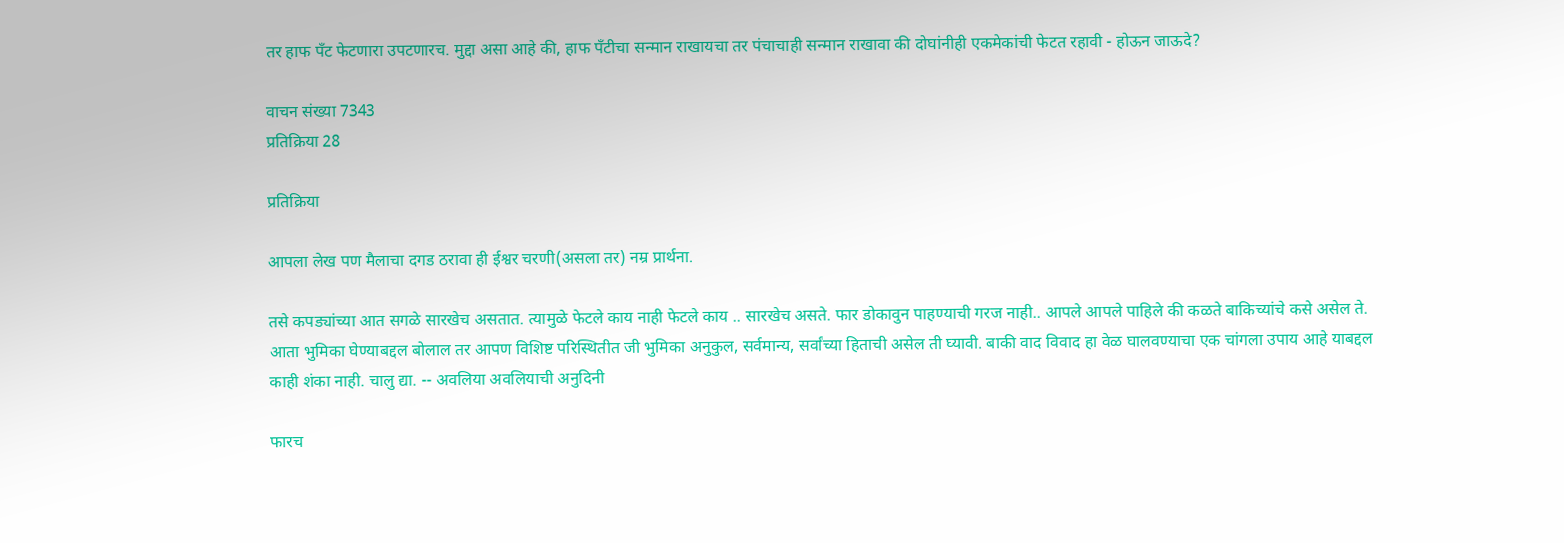तर हाफ पँट फेटणारा उपटणारच. मुद्दा असा आहे की, हाफ पँटीचा सन्मान राखायचा तर पंचाचाही सन्मान राखावा की दोघांनीही एकमेकांची फेटत रहावी - होऊन जाऊदे?

वाचन संख्या 7343
प्रतिक्रिया 28

प्रतिक्रिया

आपला लेख पण मैलाचा दगड ठरावा ही ईश्वर चरणी(असला तर) नम्र प्रार्थना.

तसे कपड्यांच्या आत सगळे सारखेच असतात. त्यामुळे फेटले काय नाही फेटले काय .. सारखेच असते. फार डोकावुन पाहण्याची गरज नाही.. आपले आपले पाहिले की कळते बाकिच्यांचे कसे असेल ते. आता भुमिका घेण्याबद्दल बोलाल तर आपण विशिष्ट परिस्थितीत जी भुमिका अनुकुल, सर्वमान्य, सर्वांच्या हिताची असेल ती घ्यावी. बाकी वाद विवाद हा वेळ घालवण्याचा एक चांगला उपाय आहे याबद्दल काही शंका नाही. चालु द्या. -- अवलिया अवलियाची अनुदिनी

फारच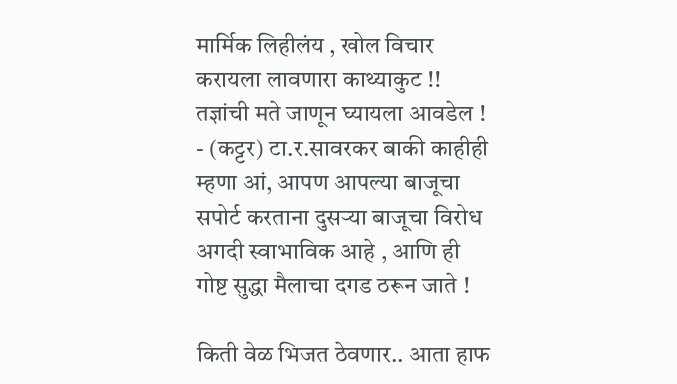मार्मिक लिहीलंय , खोल विचार करायला लावणारा काथ्याकुट !! तज्ञांची मते जाणून घ्यायला आवडेल ! - (कट्टर) टा.र.सावरकर बाकी काहीही म्हणा आं, आपण आपल्या बाजूचा सपोर्ट करताना दुसर्‍या बाजूचा विरोध अगदी स्वाभाविक आहे , आणि ही गोष्ट सुद्धा मैलाचा दगड ठरून जाते !

किती वेळ भिजत ठेवणार.. आता हाफ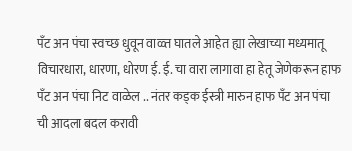पँट अन पंचा स्वच्छ धुवून वाळ्त घातले आहेत ह्या लेखाच्या मध्यमातू विचारधारा, धारणा, धोरण ई. ई. चा वारा लागावा हा हेतू जेणेकरून हाफ पँट अन पंचा निट वाळेल .. नंतर कड्क ईस्त्री मारुन हाफ पँट अन पंचा ची आदला बदल करावी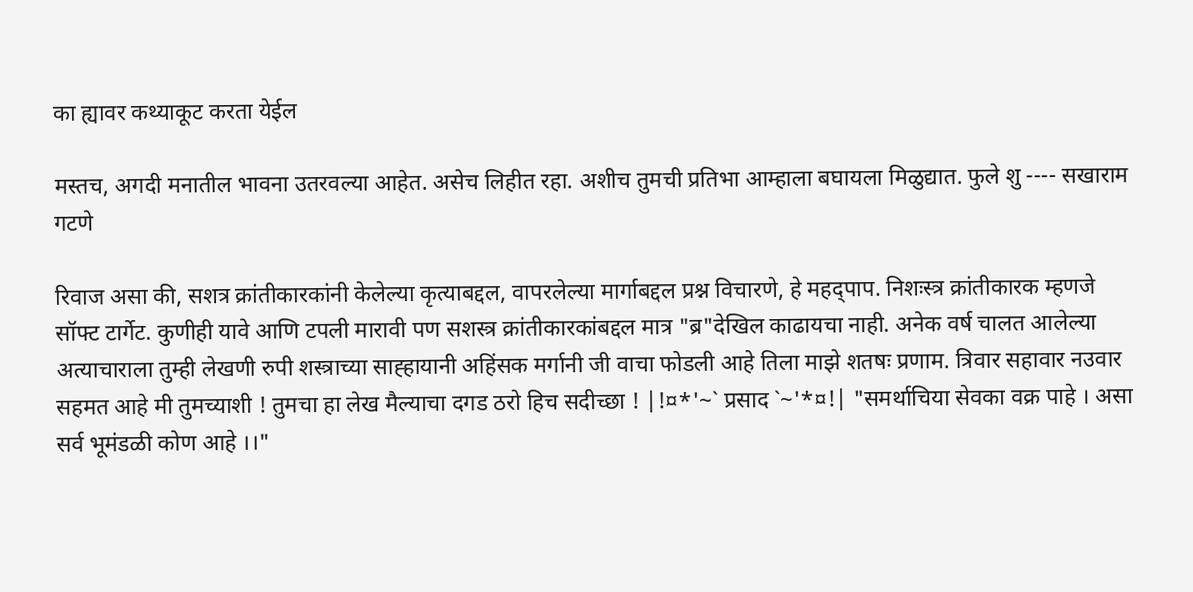का ह्यावर कथ्याकूट करता येईल

मस्तच, अगदी मनातील भावना उतरवल्या आहेत. असेच लिहीत रहा. अशीच तुमची प्रतिभा आम्हाला बघायला मिळुद्यात. फुले शु ---- सखाराम गटणे

रिवाज असा की, सशत्र क्रांतीकारकांनी केलेल्या कृत्याबद्दल, वापरलेल्या मार्गाबद्दल प्रश्न विचारणे, हे महद्पाप. निशःस्त्र क्रांतीकारक म्हणजे सॉफ्ट टार्गेट. कुणीही यावे आणि टपली मारावी पण सशस्त्र क्रांतीकारकांबद्दल मात्र "ब्र"देखिल काढायचा नाही. अनेक वर्ष चालत आलेल्या अत्याचाराला तुम्ही लेखणी रुपी शस्त्राच्या साह्हायानी अहिंसक मर्गानी जी वाचा फोडली आहे तिला माझे शतषः प्रणाम. त्रिवार सहावार नउवार सहमत आहे मी तुमच्याशी ! तुमचा हा लेख मैल्याचा दगड ठरो हिच सदीच्छा ! |!¤*'~` प्रसाद `~'*¤!| "समर्थाचिया सेवका वक्र पाहे । असा सर्व भूमंडळी कोण आहे ।।"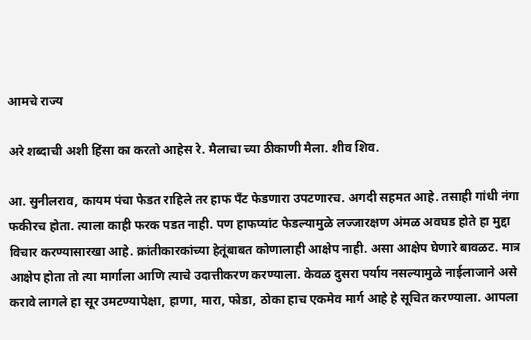आमचे राज्य

अरे शब्दाची अशी हिंसा का करतो आहेस रे. मैलाचा च्या ठीकाणी मैला. शीव शिव.

आ. सुनीलराव, कायम पंचा फेडत राहिले तर हाफ पँट फेडणारा उपटणारच. अगदी सहमत आहे. तसाही गांधी नंगा फकीरच होता. त्याला काही फरक पडत नाही. पण हाफप्यांट फेडल्यामुळे लज्जारक्षण अंमळ अवघड होते हा मुद्दा विचार करण्यासारखा आहे. क्रांतीकारकांच्या हेतूंबाबत कोणालाही आक्षेप नाही. असा आक्षेप घेणारे बावळट. मात्र आक्षेप होता तो त्या मार्गाला आणि त्याचे उदात्तीकरण करण्याला. केवळ दुसरा पर्याय नसल्यामुळे नाईलाजाने असे करावे लागले हा सूर उमटण्यापेक्षा, हाणा, मारा, फोडा, ठोका हाच एकमेव मार्ग आहे हे सूचित करण्याला. आपला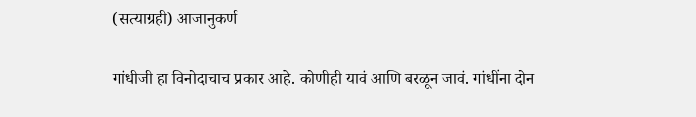(सत्याग्रही) आजानुकर्ण

गांधीजी हा विनोदाचाच प्रकार आहे. कोणीही यावं आणि बरळून जावं. गांधींना दोन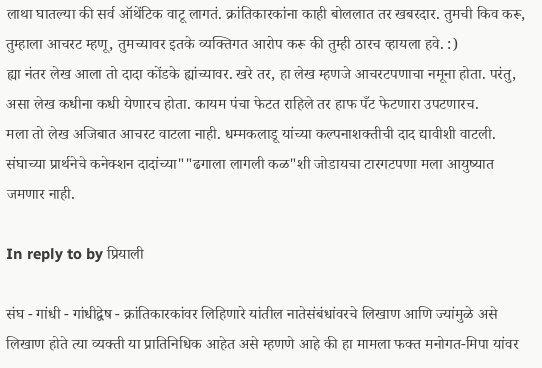लाथा घातल्या की सर्व ऑथेंटिक वाटू लागतं. क्रांतिकारकांना काही बोललात तर खबरदार. तुमची किव करू, तुम्हाला आचरट म्हणू, तुमच्यावर इतके व्यक्तिगत आरोप करू की तुम्ही ठारच व्हायला हवे. :)
ह्या नंतर लेख आला तो दादा कोंडके ह्यांच्यावर. खरे तर, हा लेख म्हणजे आचरटपणाचा नमूना होता. परंतु, असा लेख कधीना कधी येणारच होता. कायम पंचा फेटत राहिले तर हाफ पँट फेटणारा उपटणारच.
मला तो लेख अजिबात आचरट वाटला नाही. धम्मकलाडू यांच्या कल्पनाशक्तीची दाद द्यावीशी वाटली. संघाच्या प्रार्थनेचे कनेक्शन दादांच्या""ढगाला लागली कळ"शी जोडायचा टारगटपणा मला आयुष्यात जमणार नाही.

In reply to by प्रियाली

संघ - गांधी - गांधीद्वेष - क्रांतिकारकांवर लिहिणारे यांतील नातेसंबंधांवरचे लिखाण आणि ज्यांमुळे असे लिखाण होते त्या व्यक्ती या प्रातिनिधिक आहेत असे म्हणणे आहे की हा मामला फक्त मनोगत-मिपा यांवर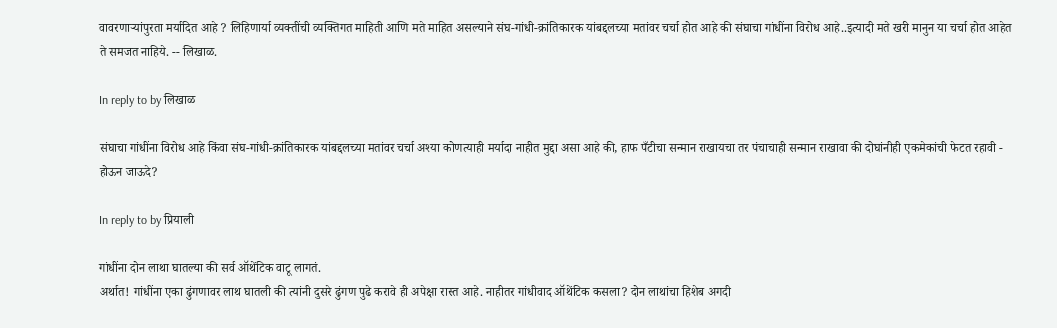वावरणार्‍यांपुरता मर्यादित आहे ? लिहिणार्या व्यक्तींची व्यक्तिगत माहिती आणि मते माहित असल्याने संघ-गांधी-क्रांतिकारक यांबद्दलच्या मतांवर चर्चा होत आहे की संघाचा गांधींना विरोध आहे..इत्यादी मते खरी मानुन या चर्चा होत आहेत ते समजत नाहिये. -- लिखाळ.

In reply to by लिखाळ

संघाचा गांधींना विरोध आहे किंवा संघ-गांधी-क्रांतिकारक यांबद्दलच्या मतांवर चर्चा अश्या कोणत्याही मर्यादा नाहीत मुद्दा असा आहे की, हाफ पँटीचा सन्मान राखायचा तर पंचाचाही सन्मान राखावा की दोघांनीही एकमेकांची फेटत रहावी - होऊन जाऊदे?

In reply to by प्रियाली

गांधींना दोन लाथा घातल्या की सर्व ऑथेंटिक वाटू लागतं.
अर्थात! गांधींना एका ढुंगणावर लाथ घातली की त्यांनी दुसरे ढुंगण पुढे करावे ही अपेक्षा रास्त आहे. नाहीतर गांधीवाद ऑथेंटिक कसला? दोन लाथांचा हिशेब अगदी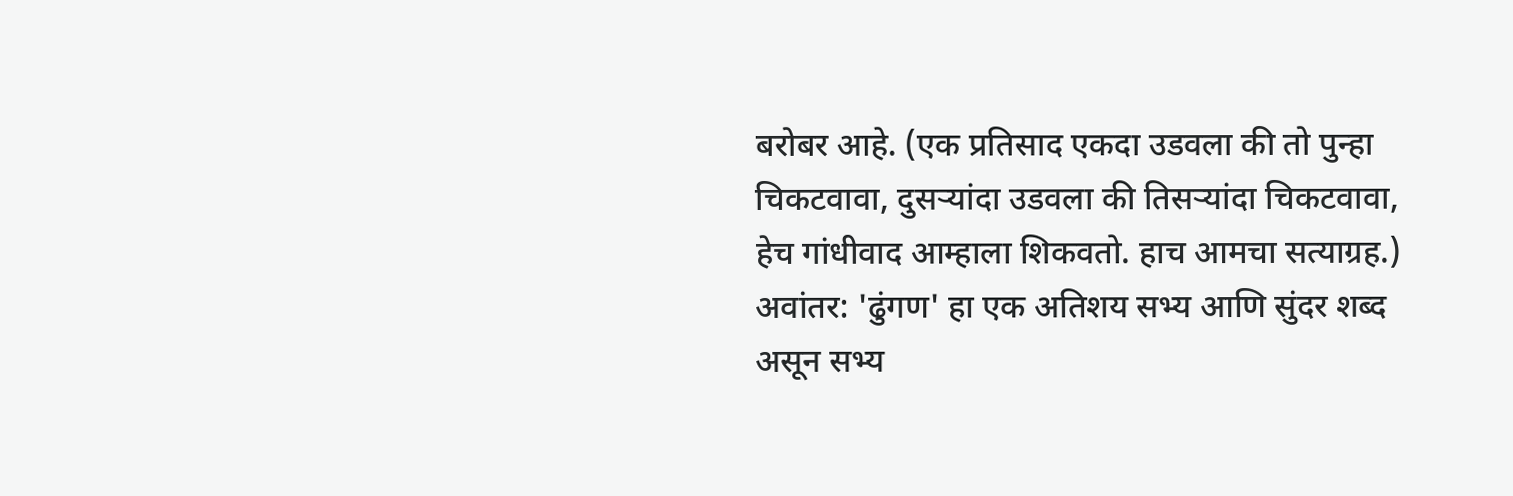बरोबर आहे. (एक प्रतिसाद एकदा उडवला की तो पुन्हा चिकटवावा, दुसर्‍यांदा उडवला की तिसर्‍यांदा चिकटवावा, हेच गांधीवाद आम्हाला शिकवतो. हाच आमचा सत्याग्रह.) अवांतर: 'ढुंगण' हा एक अतिशय सभ्य आणि सुंदर शब्द असून सभ्य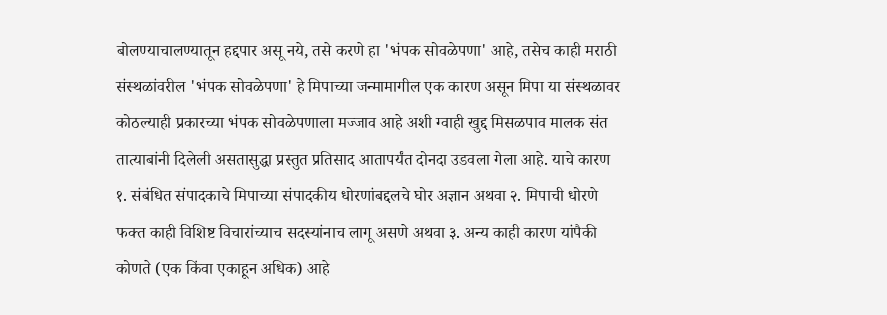बोलण्याचालण्यातून हद्दपार असू नये, तसे करणे हा 'भंपक सोवळेपणा' आहे, तसेच काही मराठी संस्थळांवरील 'भंपक सोवळेपणा' हे मिपाच्या जन्मामागील एक कारण असून मिपा या संस्थळावर कोठल्याही प्रकारच्या भंपक सोवळेपणाला मज्जाव आहे अशी ग्वाही खुद्द मिसळपाव मालक संत तात्याबांनी दिलेली असतासुद्धा प्रस्तुत प्रतिसाद आतापर्यंत दोनदा उडवला गेला आहे. याचे कारण १. संबंधित संपादकाचे मिपाच्या संपादकीय धोरणांबद्दलचे घोर अज्ञान अथवा २. मिपाची धोरणे फक्त काही विशिष्ट विचारांच्याच सदस्यांनाच लागू असणे अथवा ३. अन्य काही कारण यांपैकी कोणते (एक किंवा एकाहून अधिक) आहे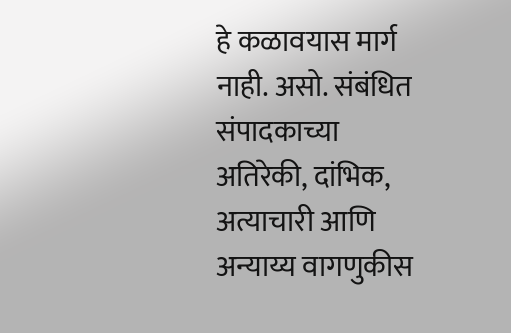हे कळावयास मार्ग नाही. असो. संबंधित संपादकाच्या अतिरेकी, दांभिक, अत्याचारी आणि अन्याय्य वागणुकीस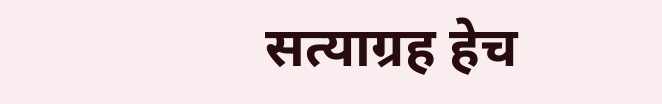सत्याग्रह हेच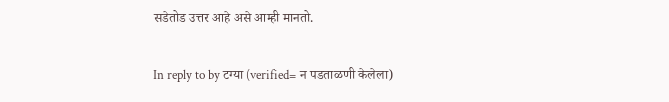सडेतोड उत्तर आहे असे आम्ही मानतो.

In reply to by टग्या (verified= न पडताळणी केलेला)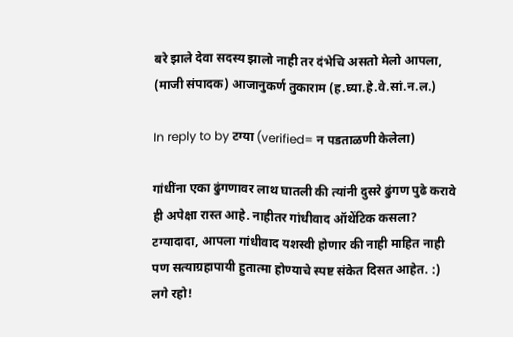बरे झाले देवा सदस्य झालो नाही तर दंभेचि असतो मेलो आपला, (माजी संपादक) आजानुकर्ण तुकाराम (ह.घ्या.हे.वे.सां.न.ल.)

In reply to by टग्या (verified= न पडताळणी केलेला)

गांधींना एका ढुंगणावर लाथ घातली की त्यांनी दुसरे ढुंगण पुढे करावे ही अपेक्षा रास्त आहे. नाहीतर गांधीवाद ऑथेंटिक कसला?
टग्यादादा, आपला गांधीवाद यशस्वी होणार की नाही माहित नाही पण सत्याग्रहापायी हुतात्मा होण्याचे स्पष्ट संकेत दिसत आहेत. :) लगे रहो!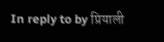In reply to by प्रियाली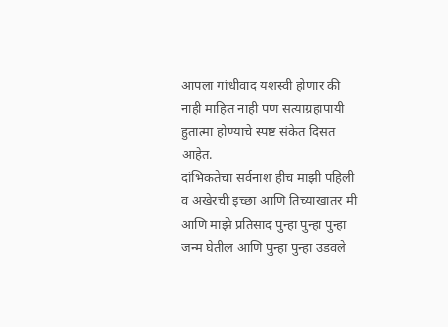आपला गांधीवाद यशस्वी होणार की नाही माहित नाही पण सत्याग्रहापायी हुतात्मा होण्याचे स्पष्ट संकेत दिसत आहेत.
दांभिकतेचा सर्वनाश हीच माझी पहिली व अखेरची इच्छा आणि तिच्याखातर मी आणि माझे प्रतिसाद पुन्हा पुन्हा पुन्हा जन्म घेतील आणि पुन्हा पुन्हा उडवले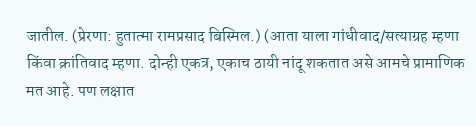जातील. (प्रेरणा: हुतात्मा रामप्रसाद बिस्मिल.) (आता याला गांधीवाद/सत्याग्रह म्हणा किंवा क्रांतिवाद म्हणा. दोन्ही एकत्र, एकाच ठायी नांदू शकतात असे आमचे प्रामाणिक मत आहे. पण लक्षात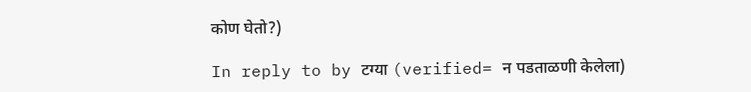कोण घेतो?)

In reply to by टग्या (verified= न पडताळणी केलेला)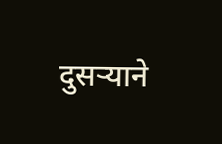दुसर्‍याने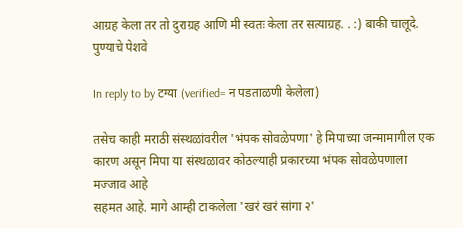आग्रह केला तर तो दुराग्रह आणि मी स्वतः केला तर सत्याग्रह. . :) बाकी चालूदे. पुण्याचे पेशवे

In reply to by टग्या (verified= न पडताळणी केलेला)

तसेच काही मराठी संस्थळांवरील 'भंपक सोवळेपणा' हे मिपाच्या जन्मामागील एक कारण असून मिपा या संस्थळावर कोठल्याही प्रकारच्या भंपक सोवळेपणाला मज्जाव आहे
सहमत आहे. मागे आम्ही टाकलेला 'खरं खरं सांगा २'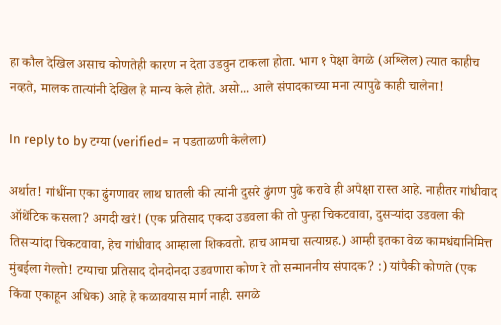हा कौल देखिल असाच कोणतेही कारण न देता उडवुन टाकला होता. भाग १ पेक्षा वेगळे (अश्लिल) त्यात काहीच नव्हते, मालक तात्यांनी देखिल हे मान्य केले होते. असो... आले संपादकाच्या मना त्यापुढे काही चालेना!

In reply to by टग्या (verified= न पडताळणी केलेला)

अर्थात! गांधींना एका ढुंगणावर लाथ घातली की त्यांनी दुसरे ढुंगण पुढे करावे ही अपेक्षा रास्त आहे. नाहीतर गांधीवाद ऑथेंटिक कसला? अगदी खरं! (एक प्रतिसाद एकदा उडवला की तो पुन्हा चिकटवावा, दुसर्‍यांदा उडवला की तिसर्‍यांदा चिकटवावा, हेच गांधीवाद आम्हाला शिकवतो. हाच आमचा सत्याग्रह.) आम्ही इतका वेळ कामधंद्यानिमित्त मुंबईला गेल्तो! टग्याचा प्रतिसाद दोनदोनदा उडवणारा कोण रे तो सन्माननीय संपादक? :) यांपैकी कोणते (एक किंवा एकाहून अधिक) आहे हे कळावयास मार्ग नाही. सगळे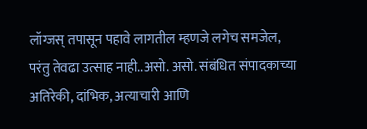लॉग्जस् तपासून पहावे लागतील म्हणजे लगेच समजेल, परंतु तेवढा उत्साह नाही..असो. असो. संबंधित संपादकाच्या अतिरेकी, दांभिक, अत्याचारी आणि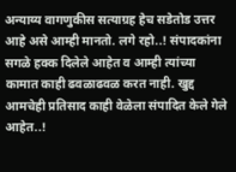अन्याय्य वागणुकीस सत्याग्रह हेच सडेतोड उत्तर आहे असे आम्ही मानतो. लगे रहो..! संपादकांना सगळे हक्क दिलेले आहेत व आम्ही त्यांच्या कामात काही ढवळाढवळ करत नाही. खुद्द आमचेही प्रतिसाद काही वेळेला संपादित केले गेले आहेत..!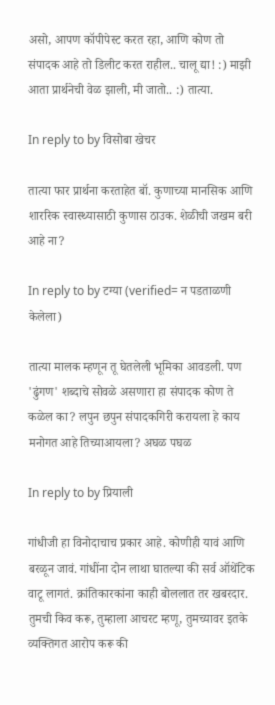असो, आपण कॉपीपेस्ट करत रहा, आणि कोण तो संपादक आहे तो डिलीट करत राहील.. चालू द्या! :) माझी आता प्रार्थनेची वेळ झाली, मी जातो.. :) तात्या.

In reply to by विसोबा खेचर

तात्या फार प्रार्थना करताहेत बॉ. कुणाच्या मानसिक आणि शाररिक स्वास्थ्यासाठी कुणास ठाउक. शेळीची जखम बरी आहे ना?

In reply to by टग्या (verified= न पडताळणी केलेला)

तात्या मालक म्हणून तू घेतलेली भूमिका आवडली. पण 'ढुंगण' शब्दाचे सोवळे असणारा हा संपादक कोण ते कळेल का? लपुन छपुन संपादकगिरी करायला हे काय मनोगत आहे तिच्याआयला? अघळ पघळ

In reply to by प्रियाली

गांधीजी हा विनोदाचाच प्रकार आहे. कोणीही यावं आणि बरळून जावं. गांधींना दोन लाथा घातल्या की सर्व ऑथेंटिक वाटू लागतं. क्रांतिकारकांना काही बोललात तर खबरदार. तुमची किव करू, तुम्हाला आचरट म्हणू, तुमच्यावर इतके व्यक्तिगत आरोप करू की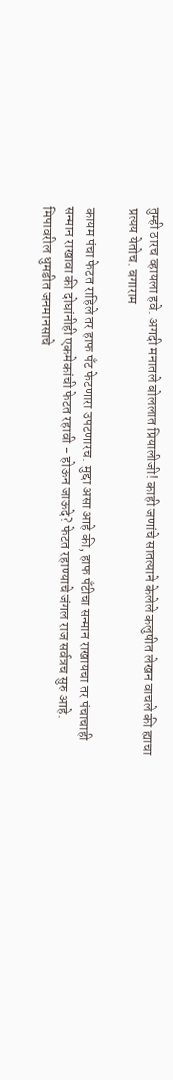तुम्ही ठारच व्हायला हवे. अगदी मनातले बोललात प्रियालीजी! काही जणांचे सातत्याने केलेले कलुषीत लेखन वाचले की ह्याचा प्रत्यय येतोच. बगाराम

कायम पंचा फेटत राहिले तर हाफ पँट फेटणारा उपटणारच. मुद्दा असा आहे की, हाफ पँटीचा सन्मान राखायचा तर पंचाचाही सन्मान राखावा की दोघांनीही एकमेकांची फेटत रहावी - होऊन जाऊदे? फेटत रहाण्याचे जंगल राज सर्वत्रच सुरु आहे. मिपावरील धुमडीत जनमानसाचे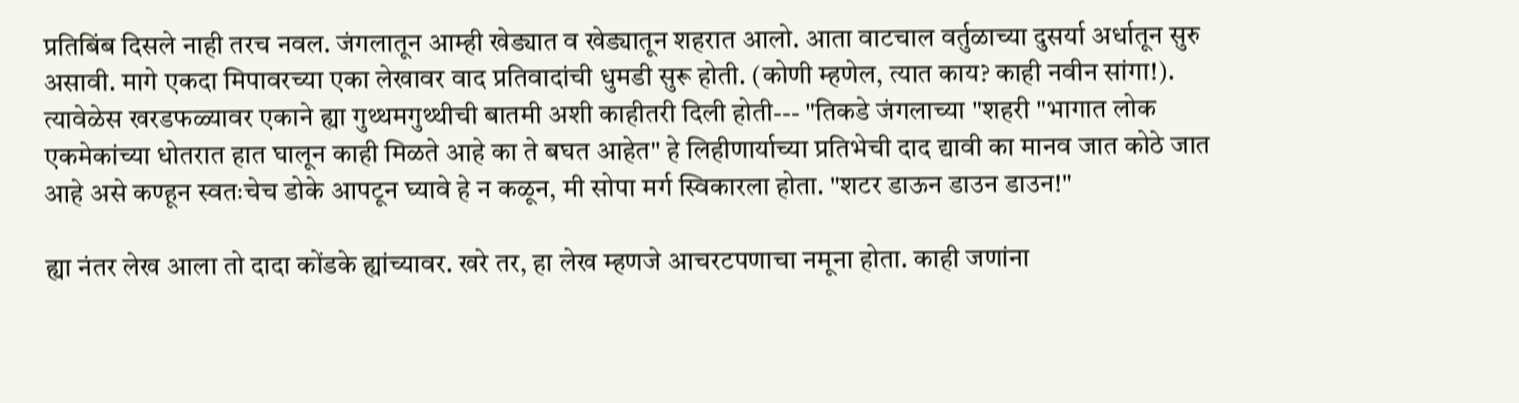प्रतिबिंब दिसले नाही तरच नवल. जंगलातून आम्ही खेड्यात व खेड्यातून शहरात आलो. आता वाटचाल वर्तुळाच्या दुसर्या अर्धातून सुरु असावी. मागे एकदा मिपावरच्या एका लेखावर वाद प्रतिवादांची धुमडी सुरू होती. (कोणी म्हणेल, त्यात काय? काही नवीन सांगा!). त्यावेळेस खरडफळ्यावर एकाने ह्या गुथ्थमगुथ्थीची बातमी अशी काहीतरी दिली होती--- "तिकडे जंगलाच्या "शहरी "भागात लोक एकमेकांच्या धोतरात हात घालून काही मिळते आहे का ते बघत आहेत" हे लिहीणार्याच्या प्रतिभेची दाद द्यावी का मानव जात कोठे जात आहे असे कण्हून स्वतःचेच डोके आपटून घ्यावे हे न कळून, मी सोपा मर्ग स्विकारला होता. "शटर डाऊन डाउन डाउन!"

ह्या नंतर लेख आला तो दादा कोंडके ह्यांच्यावर. खरे तर, हा लेख म्हणजे आचरटपणाचा नमूना होता. काही जणांना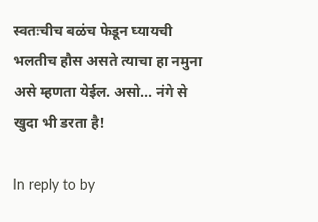स्वतःचीच बळंच फेडून घ्यायची भलतीच हौस असते त्याचा हा नमुना असे म्हणता येईल. असो... नंगे से खुदा भी डरता है!

In reply to by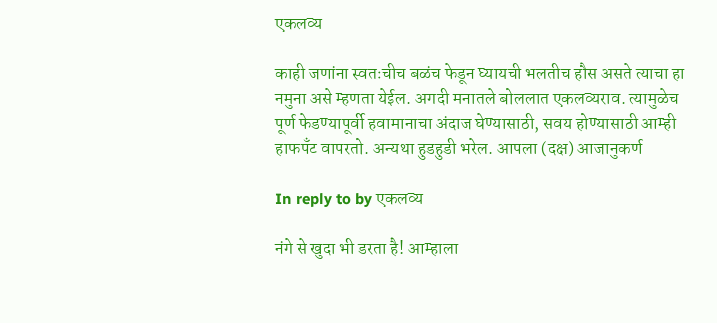एकलव्य

काही जणांना स्वतःचीच बळंच फेडून घ्यायची भलतीच हौस असते त्याचा हा नमुना असे म्हणता येईल. अगदी मनातले बोललात एकलव्यराव. त्यामुळेच पूर्ण फेडण्यापूर्वी हवामानाचा अंदाज घेण्यासाठी, सवय होण्यासाठी आम्ही हाफपँट वापरतो. अन्यथा हुडहुडी भरेल. आपला (दक्ष) आजानुकर्ण

In reply to by एकलव्य

नंगे से खुदा भी डरता है! आम्हाला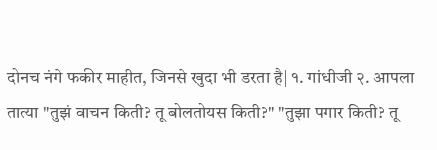दोनच नंगे फकीर माहीत, जिनसे खुदा भी डरता है| १. गांधीजी २. आपला तात्या "तुझं वाचन किती? तू बोलतोयस किती?" "तुझा पगार किती? तू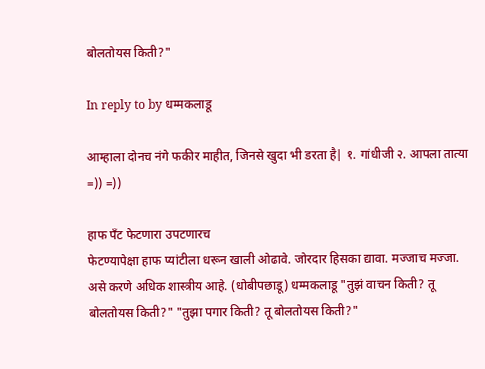बोलतोयस किती?"

In reply to by धम्मकलाडू

आम्हाला दोनच नंगे फकीर माहीत, जिनसे खुदा भी डरता है| १. गांधीजी २. आपला तात्या =)) =))

हाफ पँट फेटणारा उपटणारच
फेटण्यापेक्षा हाफ प्यांटीला धरून खाली ओढावे. जोरदार हिसका द्यावा. मज्जाच मज्जा. असे करणे अधिक शास्त्रीय आहे. (धोबीपछाडू) धम्मकलाडू "तुझं वाचन किती? तू बोलतोयस किती?" "तुझा पगार किती? तू बोलतोयस किती?"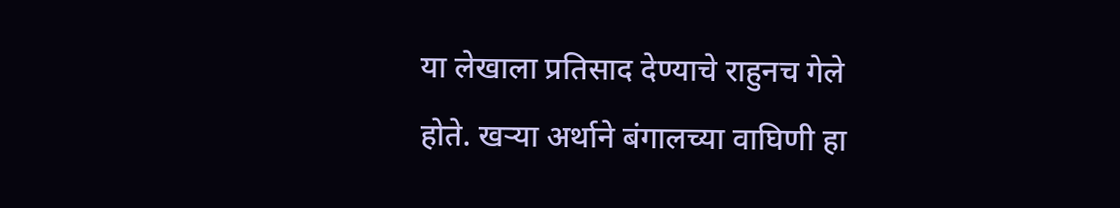या लेखाला प्रतिसाद देण्याचे राहुनच गेले होते. खर्‍या अर्थाने बंगालच्या वाघिणी हा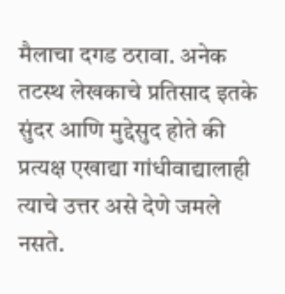मैलाचा दगड ठरावा. अनेक तटस्थ लेखकाचे प्रतिसाद इतके सुंदर आणि मुद्देसुद होते की प्रत्यक्ष एखाद्या गांधीवाद्यालाही त्याचे उत्तर असे देणे जमले नसते.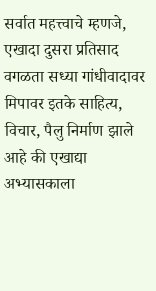सर्वात महत्त्वाचे म्हणजे, एखादा दुसरा प्रतिसाद वगळता सध्या गांधीवादावर मिपावर इतके साहित्य, विचार, पैलु निर्माण झाले आहे की एखाद्या अभ्यासकाला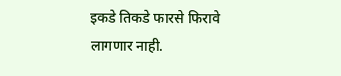इकडे तिकडे फारसे फिरावे लागणार नाही.